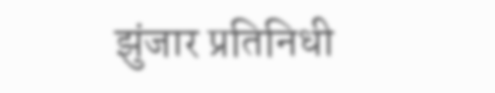झुंजार प्रतिनिधी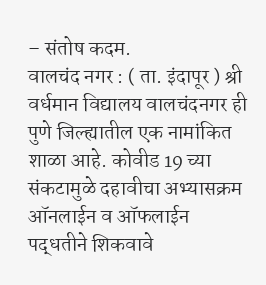– संतोष कदम.
वालचंद नगर : ( ता. इंदापूर ) श्री वर्धमान विद्यालय वालचंदनगर ही पुणे जिल्ह्यातील एक नामांकित शाळा आहे. कोवीड 19 च्या संकटामुळे दहावीचा अभ्यासक्रम ऑनलाईन व ऑफलाईन पद्धतीने शिकवावे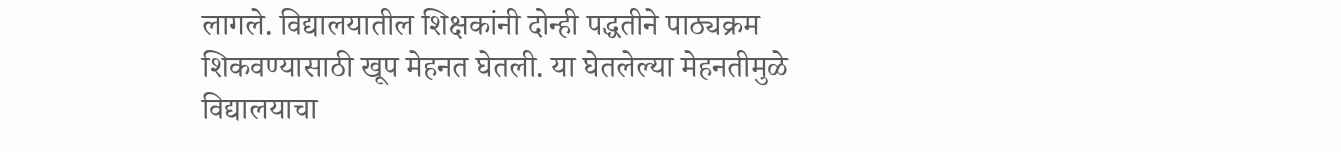लागले. विद्यालयातील शिक्षकांनी दोन्ही पद्धतीने पाठ्यक्रम शिकवण्यासाठी खूप मेहनत घेतली. या घेतलेल्या मेहनतीमुळे विद्यालयाचा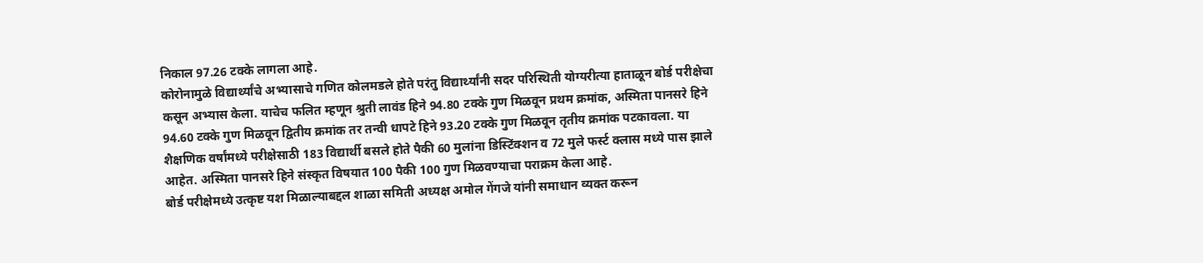निकाल 97.26 टक्के लागला आहे.
कोरोनामुळे विद्यार्थ्यांचे अभ्यासाचे गणित कोलमडले होते परंतु विद्यार्थ्यांनी सदर परिस्थिती योग्यरीत्या हाताळून बोर्ड परीक्षेचा कसून अभ्यास केला. याचेच फलित म्हणून श्रुती लावंड हिने 94.80 टक्के गुण मिळवून प्रथम क्रमांक, अस्मिता पानसरे हिने 94.60 टक्के गुण मिळवून द्वितीय क्रमांक तर तन्वी धापटे हिने 93.20 टक्के गुण मिळवून तृतीय क्रमांक पटकावला. या शैक्षणिक वर्षांमध्ये परीक्षेसाठी 183 विद्यार्थी बसले होते पैकी 60 मुलांना डिस्टिंक्शन व 72 मुले फर्स्ट क्लास मध्ये पास झाले आहेत. अस्मिता पानसरे हिने संस्कृत विषयात 100 पैकी 100 गुण मिळवण्याचा पराक्रम केला आहे.
बोर्ड परीक्षेमध्ये उत्कृष्ट यश मिळाल्याबद्दल शाळा समिती अध्यक्ष अमोल गेंगजे यांनी समाधान व्यक्त करून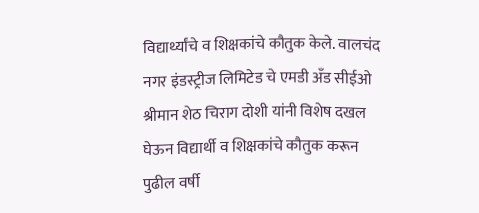विद्यार्थ्यांचे व शिक्षकांचे कौतुक केले. वालचंद नगर इंडस्ट्रीज लिमिटेड चे एमडी अँड सीईओ श्रीमान शेठ चिराग दोशी यांनी विशेष दखल घेऊन विद्यार्थी व शिक्षकांचे कौतुक करून पुढील वर्षी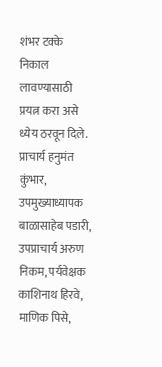शंभर टक्के निकाल लावण्यासाठी प्रयत्न करा असे ध्येय ठरवून दिले.
प्राचार्य हनुमंत कुंभार, उपमुख्याध्यापक बाळासाहेब पडारी, उपप्राचार्य अरुण निकम, पर्यवेक्षक काशिनाथ हिरवे, माणिक पिसे,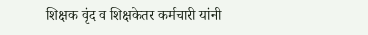शिक्षक वृंद व शिक्षकेतर कर्मचारी यांनी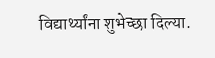विद्यार्थ्यांना शुभेच्छा दिल्या.